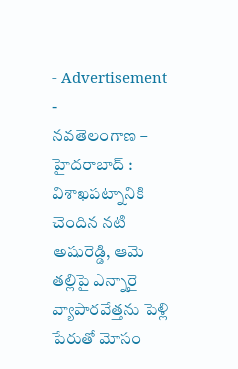- Advertisement -
నవతెలంగాణ – హైదరాబాద్ : విశాఖపట్నానికి చెందిన నటి అషురెడ్డి, ఆమె తల్లిపై ఎన్నారై వ్యాపారవేత్తను పెళ్లి పేరుతో మోసం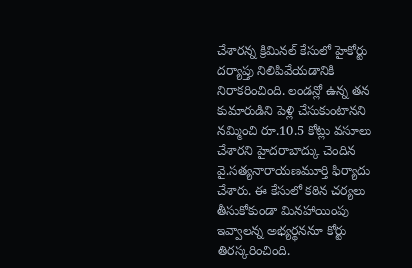చేశారన్న క్రిమినల్ కేసులో హైకోర్టు దర్యాప్తు నిలిపివేయడానికి నిరాకరించింది. లండన్లో ఉన్న తన కుమారుడిని పెళ్లి చేసుకుంటానని నమ్మించి రూ.10.5 కోట్లు వసూలు చేశారని హైదరాబాద్కు చెందిన వై.సత్యనారాయణమూర్తి ఫిర్యాదు చేశారు. ఈ కేసులో కఠిన చర్యలు తీసుకోకుండా మినహాయింపు ఇవ్వాలన్న అభ్యర్థననూ కోర్టు తిరస్కరించింది.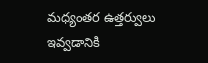మధ్యంతర ఉత్తర్వులు ఇవ్వడానికి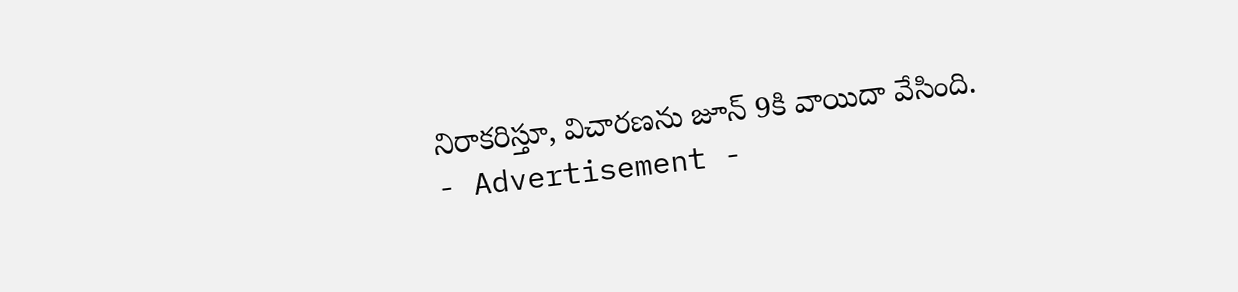నిరాకరిస్తూ, విచారణను జూన్ 9కి వాయిదా వేసింది.
- Advertisement -